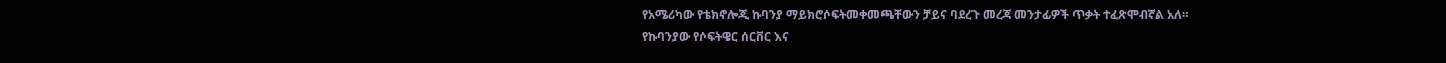የአሜሪካው የቴክኖሎጂ ኩባንያ ማይክሮሶፍትመቀመጫቸውን ቻይና ባደረጉ መረጃ መንታፊዎች ጥቃት ተፈጽሞብኛል አለ።
የኩባንያው የሶፍትዌር ሰርቨር እና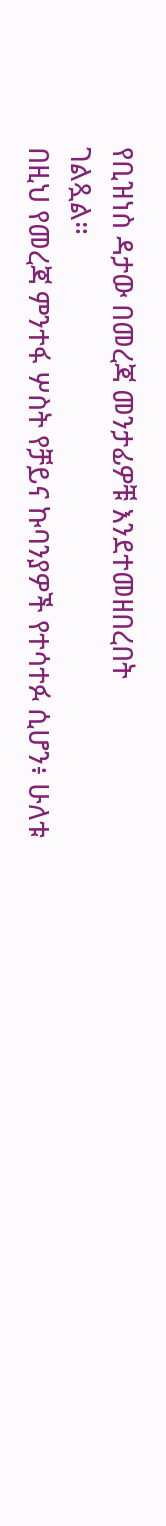የቢዝነስ ዳታው በመረጃ መንታፊዎቹ እንደተመዘበረበት
ገልጿል።
በዚህ የመረጃ ምንተፋ ሦስት የቻይና ኩባንያዎች የተሳተፉ ሲሆን፥ ሁለቱ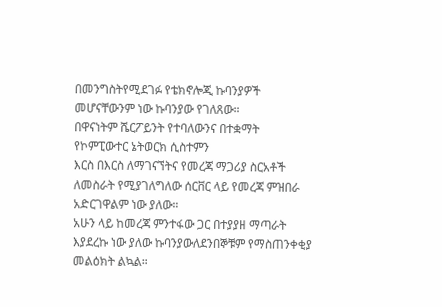በመንግስትየሚደገፉ የቴክኖሎጂ ኩባንያዎች መሆናቸውንም ነው ኩባንያው የገለጸው።
በዋናነትም ሼርፖይንት የተባለውንና በተቋማት የኮምፒውተር ኔትወርክ ሲስተምን
እርስ በእርስ ለማገናኘትና የመረጃ ማጋሪያ ስርአቶች ለመስራት የሚያገለግለው ሰርቨር ላይ የመረጃ ምዝበራ አድርገዋልም ነው ያለው።
አሁን ላይ ከመረጃ ምንተፋው ጋር በተያያዘ ማጣራት እያደረኩ ነው ያለው ኩባንያውለደንበኞቹም የማስጠንቀቂያ መልዕክት ልኳል።